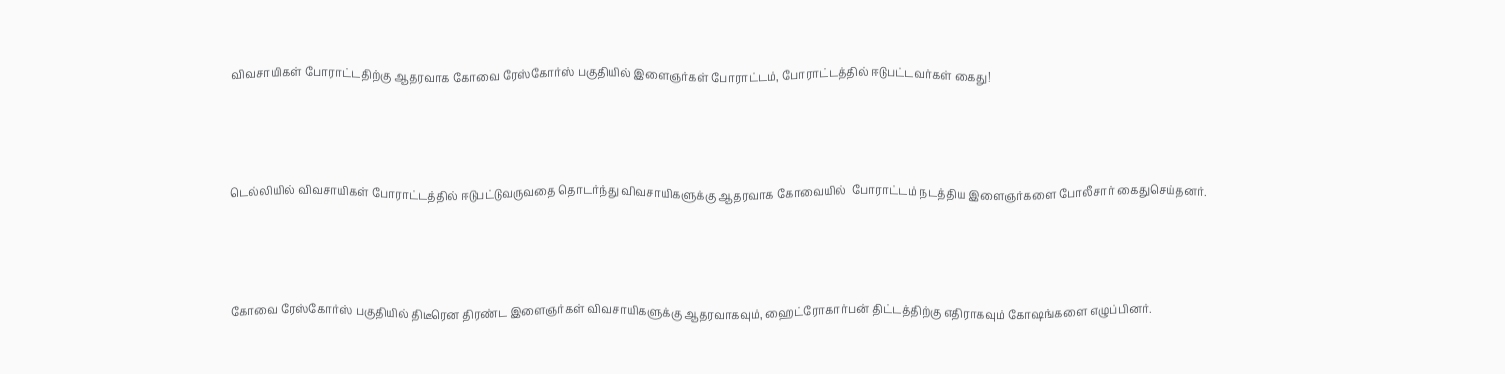விவசாயிகள் போராட்டதிற்கு ஆதரவாக கோவை ரேஸ்கோர்ஸ் பகுதியில் இளைஞர்கள் போராட்டம், போராட்டத்தில் ஈடுபட்டவர்கள் கைது!



டெல்லியில் விவசாயிகள் போராட்டத்தில் ஈடுபட்டுவருவதை தொடர்ந்து விவசாயிகளுக்கு ஆதரவாக கோவையில்  போராட்டம் நடத்திய இளைஞர்களை போலீசார் கைதுசெய்தனர்.



கோவை ரேஸ்கோர்ஸ் பகுதியில் திடீரென திரண்ட இளைஞர்கள் விவசாயிகளுக்கு ஆதரவாகவும், ஹைட்ரோகார்பன் திட்டத்திற்கு எதிராகவும் கோஷங்களை எழுப்பினர்.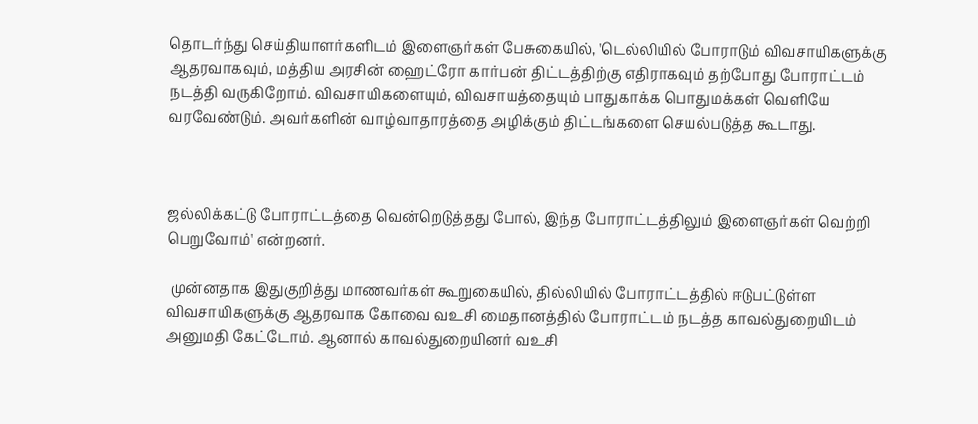தொடர்ந்து செய்தியாளர்களிடம் இளைஞர்கள் பேசுகையில், 'டெல்லியில் போராடும் விவசாயிகளுக்கு ஆதரவாகவும், மத்திய அரசின் ஹைட்ரோ கார்பன் திட்டத்திற்கு எதிராகவும் தற்போது போராட்டம் நடத்தி வருகிறோம். விவசாயிகளையும், விவசாயத்தையும் பாதுகாக்க பொதுமக்கள் வெளியே வரவேண்டும். அவர்களின் வாழ்வாதாரத்தை அழிக்கும் திட்டங்களை செயல்படுத்த கூடாது.



ஜல்லிக்கட்டு போராட்டத்தை வென்றெடுத்தது போல், இந்த போராட்டத்திலும் இளைஞர்கள் வெற்றி பெறுவோம்' என்றனர்.

 முன்னதாக இதுகுறித்து மாணவர்கள் கூறுகையில், தில்லியில் போராட்டத்தில் ஈடுபட்டுள்ள விவசாயிகளுக்கு ஆதரவாக கோவை வஉசி மைதானத்தில் போராட்டம் நடத்த காவல்துறையிடம் அனுமதி கேட்டோம். ஆனால் காவல்துறையினர் வஉசி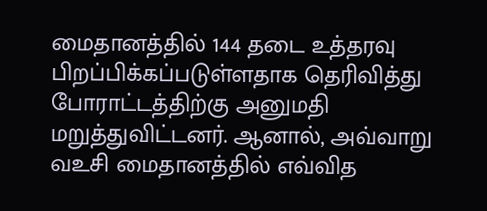மைதானத்தில் 144 தடை உத்தரவு பிறப்பிக்கப்படுள்ளதாக தெரிவித்து போராட்டத்திற்கு அனுமதி மறுத்துவிட்டனர். ஆனால், அவ்வாறு வஉசி மைதானத்தில் எவ்வித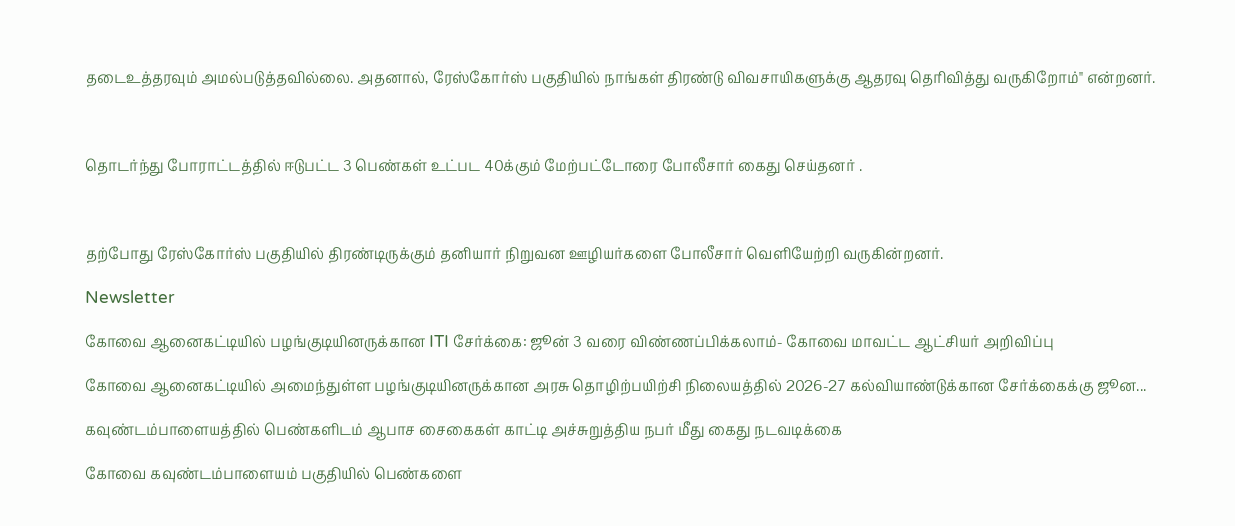தடைஉத்தரவும் அமல்படுத்தவில்லை. அதனால், ரேஸ்கோர்ஸ் பகுதியில் நாங்கள் திரண்டு விவசாயிகளுக்கு ஆதரவு தெரிவித்து வருகிறோம்" என்றனர்.



தொடர்ந்து போராட்டத்தில் ஈடுபட்ட 3 பெண்கள் உட்பட 40க்கும் மேற்பட்டோரை போலீசார் கைது செய்தனர் .



தற்போது ரேஸ்கோர்ஸ் பகுதியில் திரண்டிருக்கும் தனியார் நிறுவன ஊழியர்களை போலீசார் வெளியேற்றி வருகின்றனர்.

Newsletter

கோவை ஆனைகட்டியில் பழங்குடியினருக்கான ITI சேர்க்கை: ஜூன் 3 வரை விண்ணப்பிக்கலாம்- கோவை மாவட்ட ஆட்சியர் அறிவிப்பு

கோவை ஆனைகட்டியில் அமைந்துள்ள பழங்குடியினருக்கான அரசு தொழிற்பயிற்சி நிலையத்தில் 2026-27 கல்வியாண்டுக்கான சேர்க்கைக்கு ஜூன...

கவுண்டம்பாளையத்தில் பெண்களிடம் ஆபாச சைகைகள் காட்டி அச்சுறுத்திய நபர் மீது கைது நடவடிக்கை

கோவை கவுண்டம்பாளையம் பகுதியில் பெண்களை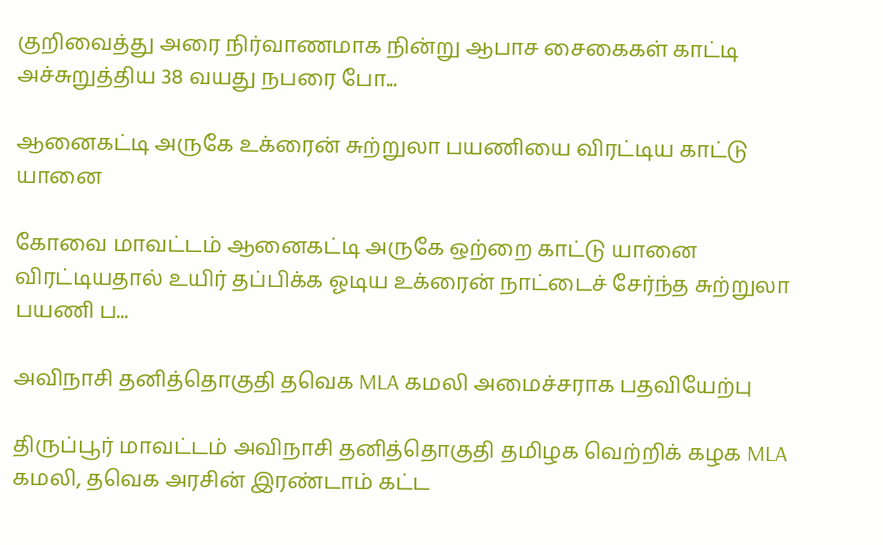குறிவைத்து அரை நிர்வாணமாக நின்று ஆபாச சைகைகள் காட்டி அச்சுறுத்திய 38 வயது நபரை போ...

ஆனைகட்டி அருகே உக்ரைன் சுற்றுலா பயணியை விரட்டிய காட்டு யானை

கோவை மாவட்டம் ஆனைகட்டி அருகே ஒற்றை காட்டு யானை விரட்டியதால் உயிர் தப்பிக்க ஓடிய உக்ரைன் நாட்டைச் சேர்ந்த சுற்றுலா பயணி ப...

அவிநாசி தனித்தொகுதி தவெக MLA கமலி அமைச்சராக பதவியேற்பு

திருப்பூர் மாவட்டம் அவிநாசி தனித்தொகுதி தமிழக வெற்றிக் கழக MLA கமலி, தவெக அரசின் இரண்டாம் கட்ட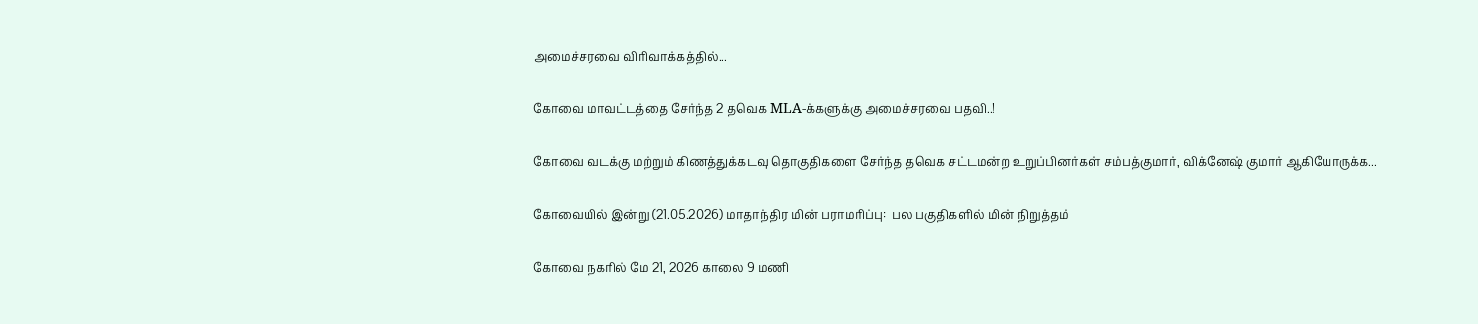அமைச்சரவை விரிவாக்கத்தில்...

கோவை மாவட்டத்தை சேர்ந்த 2 தவெக MLA-க்களுக்கு அமைச்சரவை பதவி..!

கோவை வடக்கு மற்றும் கிணத்துக்கடவு தொகுதிகளை சேர்ந்த தவெக சட்டமன்ற உறுப்பினர்கள் சம்பத்குமார், விக்னேஷ் குமார் ஆகியோருக்க...

கோவையில் இன்று (21.05.2026) மாதாந்திர மின் பராமரிப்பு:  பல பகுதிகளில் மின் நிறுத்தம்

கோவை நகரில் மே 21, 2026 காலை 9 மணி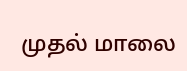முதல் மாலை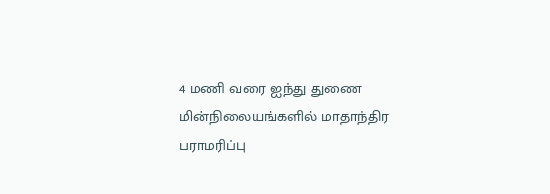4 மணி வரை ஐந்து துணை மின்நிலையங்களில் மாதாந்திர பராமரிப்பு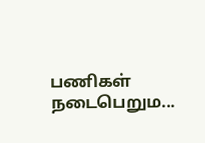பணிகள் நடைபெறும...